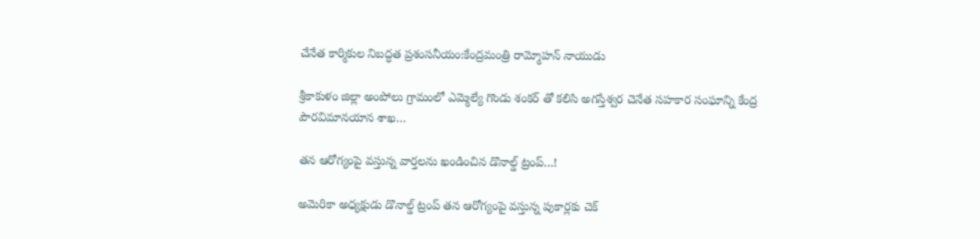చేనేత కార్మికుల నిబద్ధత ప్రశంసనీయం:కేంద్రమంత్రి రామ్మోహన్ నాయుడు

శ్రీకాకుళం జిల్లా అంపోలు గ్రామంలో ఎమ్మెల్యే గొండు శంకర్ తో కలిసి అగస్తేశ్వర చెనేత సహకార సంఘాన్ని కేంద్ర పౌరవిమానయాన శాఖ…

తన ఆరోగ్యంపై వస్తున్న వార్తలను ఖండించిన డొనాల్డ్ ట్రంప్…!

అమెరికా అధ్యక్షుడు డొనాల్డ్ ట్రంప్ తన ఆరోగ్యంపై వస్తున్న పుకార్లకు చెక్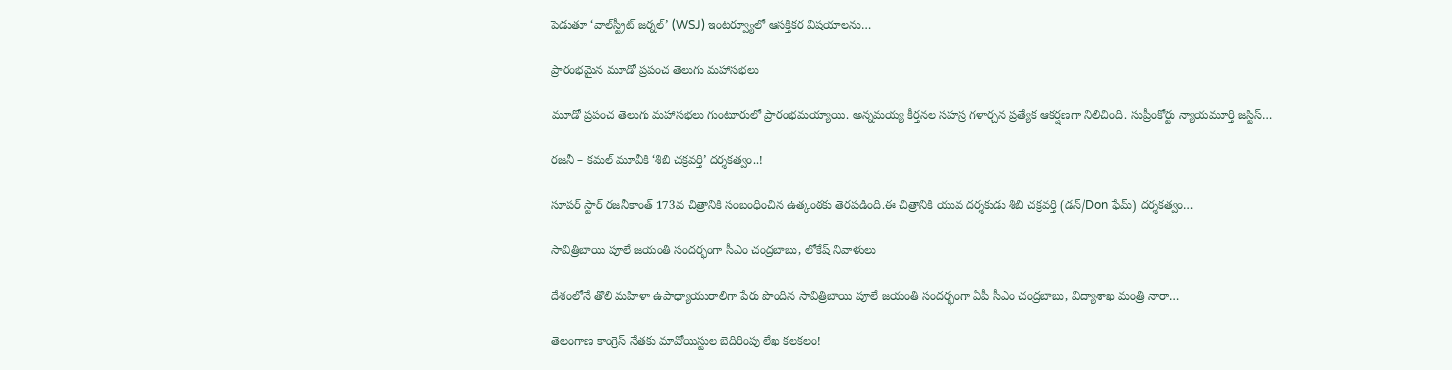పెడుతూ ‘వాల్‌స్ట్రీట్ జర్నల్’ (WSJ) ఇంటర్వ్యూలో ఆసక్తికర విషయాలను…

ప్రారంభమైన మూడో ప్రపంచ తెలుగు మహాసభలు

మూడో ప్రపంచ తెలుగు మహాసభలు గుంటూరులో ప్రారంభమయ్యాయి. అన్నమయ్య కీర్తనల సహస్ర గళార్చన ప్రత్యేక ఆకర్షణగా నిలిచింది. సుప్రీంకోర్టు న్యాయమూర్తి జస్టిస్…

రజనీ – కమల్ మూవీకి ‘శిబి చక్రవర్తి’ దర్శకత్వం..!

సూపర్ స్టార్ రజనీకాంత్ 173వ చిత్రానికి సంబంధించిన ఉత్కంఠకు తెరపడింది.ఈ చిత్రానికి యువ దర్శకుడు శిబి చక్రవర్తి (డన్/Don ఫేమ్) దర్శకత్వం…

సావిత్రిబాయి పూలే జయంతి సందర్భంగా సీఎం చంద్రబాబు, లోకేష్ నివాళులు

దేశంలోనే తొలి మహిళా ఉపాధ్యాయురాలిగా పేరు పొందిన సావిత్రిబాయి పూలే జయంతి సందర్భంగా ఏపీ సీఎం చంద్రబాబు, విద్యాశాఖ మంత్రి నారా…

తెలంగాణ కాంగ్రెస్ నేతకు మావోయిస్టుల బెదిరింపు లేఖ కలకలం!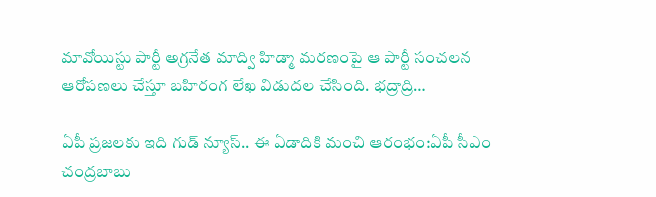మావోయిస్టు పార్టీ అగ్రనేత మాద్వి హిడ్మా మరణంపై ఆ పార్టీ సంచలన ఆరోపణలు చేస్తూ బహిరంగ లేఖ విడుదల చేసింది. భద్రాద్రి…

ఏపీ ప్రజలకు ఇది గుడ్ న్యూస్.. ఈ ఏడాదికి మంచి ఆరంభం:ఏపీ సీఎం చంద్రబాబు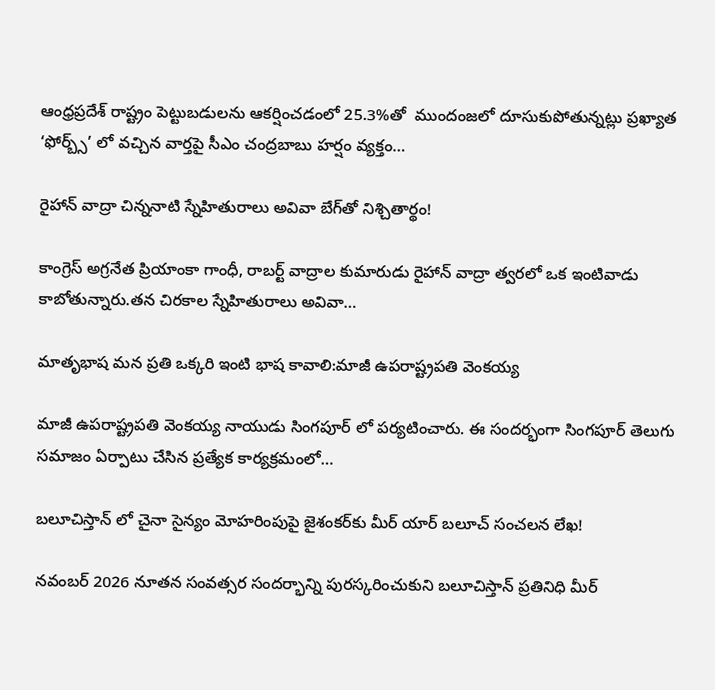ఆంధ్రప్రదేశ్ రాష్ట్రం పెట్టుబడులను ఆకర్షించడంలో 25.3%తో  ముందంజలో దూసుకుపోతున్నట్లు ప్రఖ్యాత ‘ఫోర్బ్స్’ లో వచ్చిన వార్తపై సీఎం చంద్రబాబు హర్షం వ్యక్తం…

రైహాన్ వాద్రా చిన్ననాటి స్నేహితురాలు అవివా బేగ్‌తో నిశ్చితార్థం!

కాంగ్రెస్ అగ్రనేత ప్రియాంకా గాంధీ, రాబర్ట్ వాద్రాల కుమారుడు రైహాన్ వాద్రా త్వరలో ఒక ఇంటివాడు కాబోతున్నారు.తన చిరకాల స్నేహితురాలు అవివా…

మాతృభాష మన ప్రతి ఒక్కరి ఇంటి భాష కావాలి:మాజీ ఉపరాష్ట్రపతి వెంకయ్య

మాజీ ఉపరాష్ట్రపతి వెంకయ్య నాయుడు సింగపూర్ లో పర్యటించారు. ఈ సందర్భంగా సింగపూర్ తెలుగు సమాజం ఏర్పాటు చేసిన ప్రత్యేక కార్యక్రమంలో…

బలూచిస్తాన్ లో చైనా సైన్యం మోహరింపుపై జైశంకర్‌కు మీర్ యార్ బలూచ్ సంచలన లేఖ!

నవంబర్ 2026 నూతన సంవత్సర సందర్భాన్ని పురస్కరించుకుని బలూచిస్తాన్ ప్రతినిధి మీర్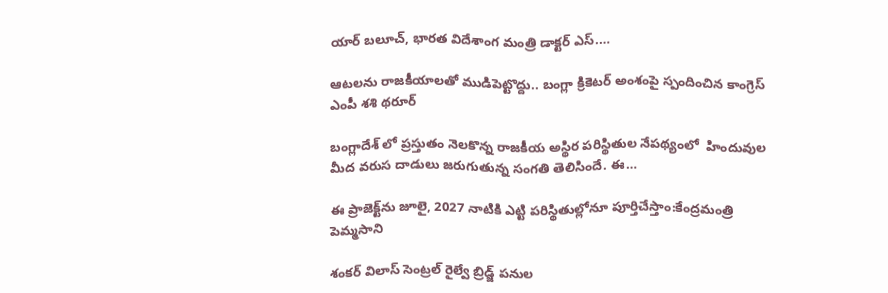యార్ బలూచ్, భారత విదేశాంగ మంత్రి డాక్టర్ ఎస్.…

ఆటలను రాజకీయాలతో ముడిపెట్టొద్దు.. బంగ్లా క్రికెటర్ అంశంపై స్పందించిన కాంగ్రెస్ ఎంపీ శశి థరూర్

బంగ్లాదేశ్ లో ప్రస్తుతం నెలకొన్న రాజకీయ అస్థిర పరిస్థితుల నేపథ్యంలో  హిందువుల మీద వరుస దాడులు జరుగుతున్న సంగతి తెలిసిందే. ఈ…

ఈ ప్రాజెక్ట్‌ను జూలై, 2027 నాటికి ఎట్టి పరిస్థితుల్లోనూ పూర్తిచేస్తాం:కేంద్రమంత్రి పెమ్మసాని

శంకర్ విలాస్ సెంట్రల్ రైల్వే బ్రిడ్జ్ పనుల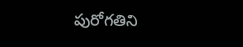పురోగతిని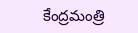కేంద్రమంత్రి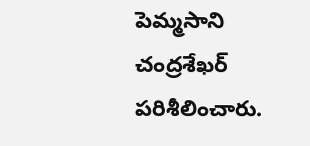పెమ్మసాని చంద్రశేఖర్  పరిశీలించారు.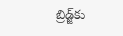బ్రిడ్జ్‌కు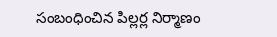సంబంధించిన పిల్లర్ల నిర్మాణం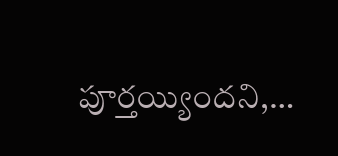పూర్తయ్యిందని,…